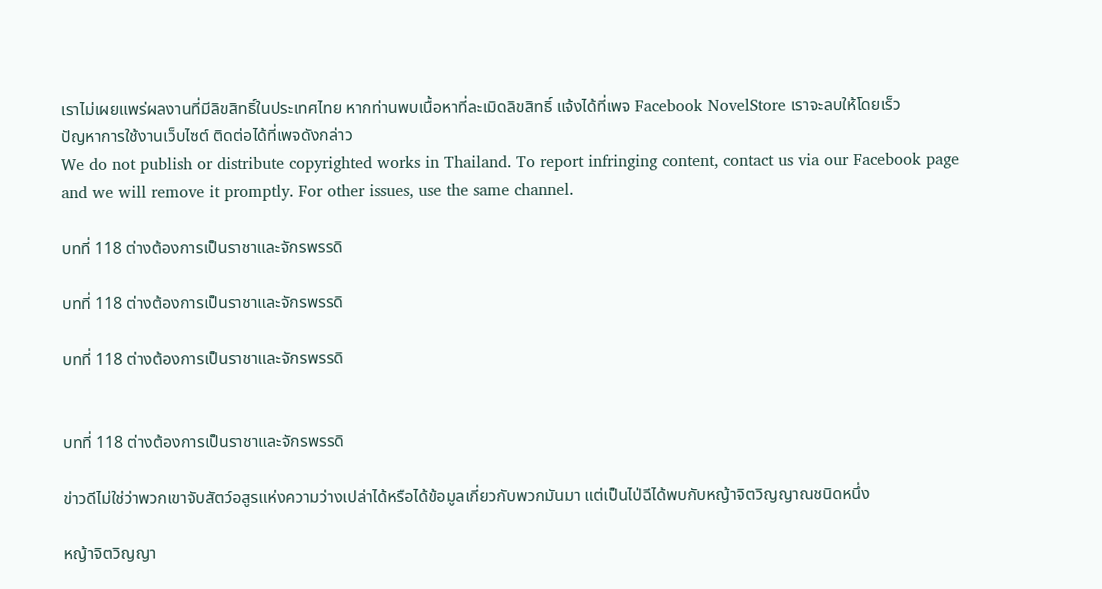เราไม่เผยแพร่ผลงานที่มีลิขสิทธิ์ในประเทศไทย หากท่านพบเนื้อหาที่ละเมิดลิขสิทธิ์ แจ้งได้ที่เพจ Facebook NovelStore เราจะลบให้โดยเร็ว
ปัญหาการใช้งานเว็บไซต์ ติดต่อได้ที่เพจดังกล่าว
We do not publish or distribute copyrighted works in Thailand. To report infringing content, contact us via our Facebook page and we will remove it promptly. For other issues, use the same channel.

บทที่ 118 ต่างต้องการเป็นราชาและจักรพรรดิ

บทที่ 118 ต่างต้องการเป็นราชาและจักรพรรดิ

บทที่ 118 ต่างต้องการเป็นราชาและจักรพรรดิ


บทที่ 118 ต่างต้องการเป็นราชาและจักรพรรดิ

ข่าวดีไม่ใช่ว่าพวกเขาจับสัตว์อสูรแห่งความว่างเปล่าได้หรือได้ข้อมูลเกี่ยวกับพวกมันมา แต่เป็นไป่ฉีได้พบกับหญ้าจิตวิญญาณชนิดหนึ่ง

หญ้าจิตวิญญา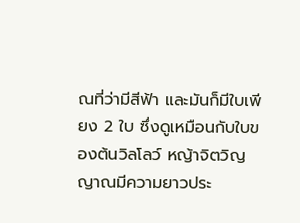ณที่ว่ามีสีฟ้า และมันก็มีใบเพียง 2 ใบ ซึ่งดูเหมือนกับใบของต้นวิลโลว์ หญ้าจิตวิญญาณมีความยาวประ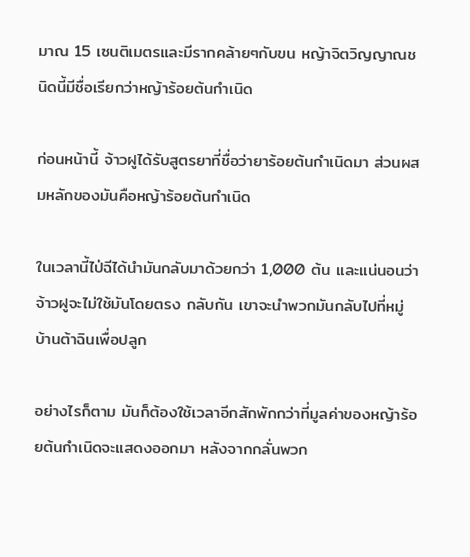มาณ 15 เซนติเมตรและมีรากคล้ายๆกับขน หญ้าจิตวิญญาณชนิดนี้มีชื่อเรียกว่าหญ้าร้อยต้นกำเนิด

ก่อนหน้านี้ จ้าวฝูได้รับสูตรยาที่ชื่อว่ายาร้อยต้นกำเนิดมา ส่วนผสมหลักของมันคือหญ้าร้อยต้นกำเนิด

ในเวลานี้ไป่ฉีได้นำมันกลับมาด้วยกว่า 1,000 ต้น และแน่นอนว่าจ้าวฝูจะไม่ใช้มันโดยตรง กลับกัน เขาจะนำพวกมันกลับไปที่หมู่บ้านต้าฉินเพื่อปลูก

อย่างไรก็ตาม มันก็ต้องใช้เวลาอีกสักพักกว่าที่มูลค่าของหญ้าร้อยต้นกำเนิดจะแสดงออกมา หลังจากกลั่นพวก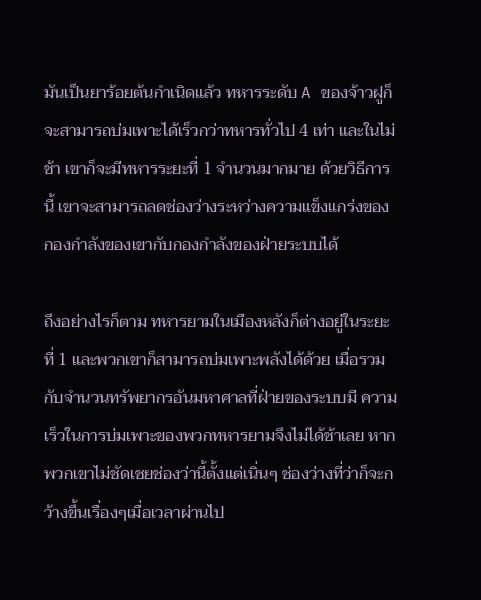มันเป็นยาร้อยต้นกำเนิดแล้ว ทหารระดับ A ของจ้าวฝูก็จะสามารถบ่มเพาะได้เร็วกว่าทหารทั่วไป 4 เท่า และในไม่ช้า เขาก็จะมีทหารระยะที่ 1 จำนวนมากมาย ด้วยวิธีการนี้ เขาจะสามารถลดช่องว่างระหว่างความแข็งแกร่งของกองกำลังของเขากับกองกำลังของฝ่ายระบบได้

ถึงอย่างไรก็ตาม ทหารยามในเมืองหลังก็ต่างอยู่ในระยะที่ 1 และพวกเขาก็สามารถบ่มเพาะพลังได้ด้วย เมื่อรวมกับจำนวนทรัพยากรอันมหาศาลที่ฝ่ายของระบบมี ความเร็วในการบ่มเพาะของพวกทหารยามจึงไม่ได้ช้าเลย หากพวกเขาไม่ชัดเชยช่องว่านี้ตั้งแต่เนิ่นๆ ช่องว่างที่ว่าก็จะกว้างขึ้นเรื่องๆเมื่อเวลาผ่านไป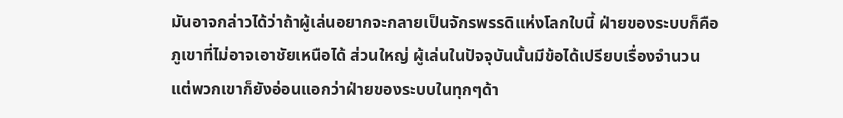มันอาจกล่าวได้ว่าถ้าผู้เล่นอยากจะกลายเป็นจักรพรรดิแห่งโลกใบนี้ ฝ่ายของระบบก็คือภูเขาที่ไม่อาจเอาชัยเหนือได้ ส่วนใหญ่ ผู้เล่นในปัจจุบันนั้นมีข้อได้เปรียบเรื่องจำนวน แต่พวกเขาก็ยังอ่อนแอกว่าฝ่ายของระบบในทุกๆด้า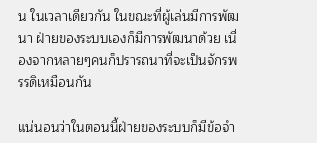น ในเวลาเดียวกัน ในขณะที่ผู้เล่นมีการพัฒนา ฝ่ายของระบบเองก็มีการพัฒนาด้วย เนื่องจากหลายๆคนก็ปรารถนาที่จะเป็นจักรพรรดิเหมือนกัน

แน่นอนว่าในตอนนี้ฝ่ายของระบบก็มีข้อจำ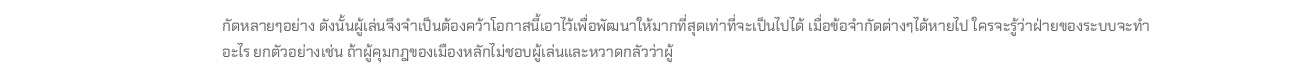กัดหลายๆอย่าง ดังนั้นผู้เล่นจึงจำเป็นต้องคว้าโอกาสนี้เอาไว้เพื่อพัฒนาให้มากที่สุดเท่าที่จะเป็นไปได้ เมื่อข้อจำกัดต่างๆได้หายไป ใครจะรู้ว่าฝ่ายของระบบจะทำอะไร ยกตัวอย่างเช่น ถ้าผู้คุมกฎของเมืองหลักไม่ชอบผู้เล่นและหวาดกลัวว่าผู้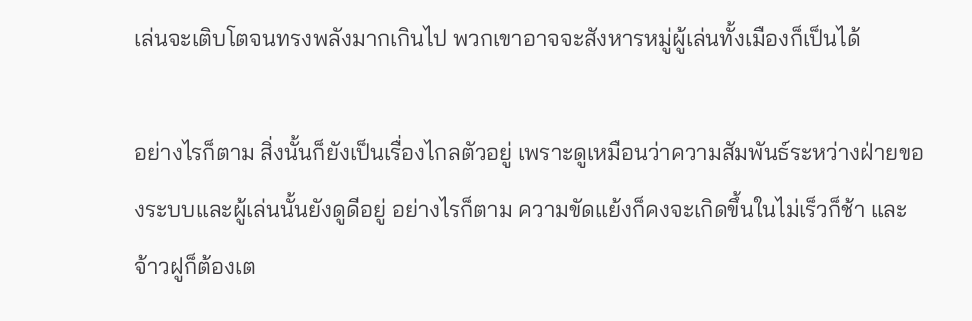เล่นจะเติบโตจนทรงพลังมากเกินไป พวกเขาอาจจะสังหารหมู่ผู้เล่นทั้งเมืองก็เป็นได้

อย่างไรก็ตาม สิ่งนั้นก็ยังเป็นเรื่องไกลตัวอยู่ เพราะดูเหมือนว่าความสัมพันธ์ระหว่างฝ่ายของระบบและผู้เล่นนั้นยังดูดีอยู่ อย่างไรก็ตาม ความขัดแย้งก็คงจะเกิดขึ้นในไม่เร็วก็ช้า และจ้าวฝูก็ต้องเต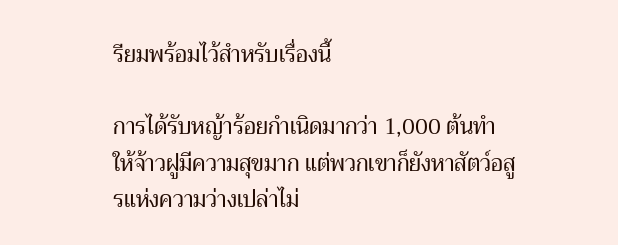รียมพร้อมไว้สำหรับเรื่องนี้

การได้รับหญ้าร้อยกำเนิดมากว่า 1,000 ต้นทำให้จ้าวฝูมีความสุขมาก แต่พวกเขาก็ยังหาสัตว์อสูรแห่งความว่างเปล่าไม่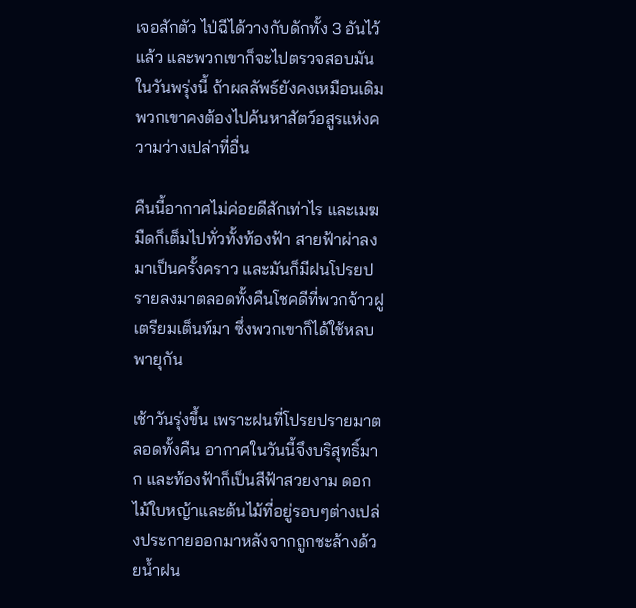เจอสักตัว ไป่ฉีได้วางกับดักทั้ง 3 อันไว้แล้ว และพวกเขาก็จะไปตรวจสอบมันในวันพรุ่งนี้ ถ้าผลลัพธ์ยังคงเหมือนเดิม พวกเขาคงต้องไปค้นหาสัตว์อสูรแห่งความว่างเปล่าที่อื่น

คืนนี้อากาศไม่ค่อยดีสักเท่าไร และเมฆมืดก็เต็มไปทั่วทั้งท้องฟ้า สายฟ้าผ่าลงมาเป็นครั้งคราว และมันก็มีฝนโปรยปรายลงมาตลอดทั้งคืนโชคดีที่พวกจ้าวฝูเตรียมเต็นท์มา ซึ่งพวกเขาก็ได้ใช้หลบพายุกัน

เช้าวันรุ่งขึ้น เพราะฝนที่โปรยปรายมาตลอดทั้งคืน อากาศในวันนี้จึงบริสุทธิ์มาก และท้องฟ้าก็เป็นสีฟ้าสวยงาม ดอกไม้ใบหญ้าและต้นไม้ที่อยู่รอบๆต่างเปล่งประกายออกมาหลังจากถูกชะล้างด้วยน้ำฝน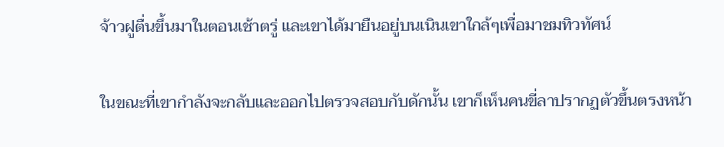จ้าวฝูตื่นขึ้นมาในตอนเช้าตรู่ และเขาได้มายืนอยู่บนเนินเขาใกล้ๆเพื่อมาชมทิวทัศน์

ในขณะที่เขากำลังจะกลับและออกไปตรวจสอบกับดักนั้น เขาก็เห็นคนขี่ลาปรากฏตัวขึ้นตรงหน้า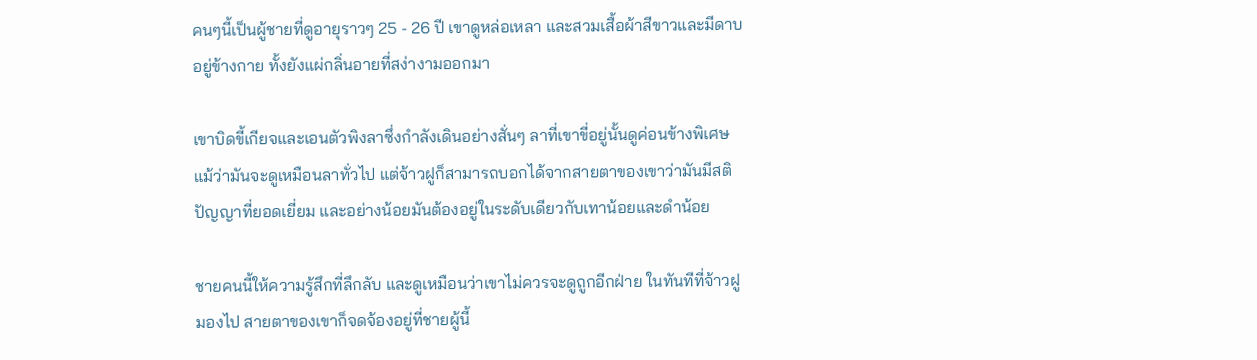คนๆนี้เป็นผู้ชายที่ดูอายุราวๆ 25 - 26 ปี เขาดูหล่อเหลา และสวมเสื้อผ้าสีขาวและมีดาบอยู่ข้างกาย ทั้งยังแผ่กลิ่นอายที่สง่างามออกมา

เขาบิดขี้เกียจและเอนตัวพิงลาซึ่งกำลังเดินอย่างสั่นๆ ลาที่เขาขี่อยู่นั้นดูค่อนข้างพิเศษ แม้ว่ามันจะดูเหมือนลาทั่วไป แต่จ้าวฝูก็สามารถบอกได้จากสายตาของเขาว่ามันมีสติปัญญาที่ยอดเยี่ยม และอย่างน้อยมันต้องอยู่ในระดับเดียวกับเทาน้อยและดำน้อย

ชายคนนี้ให้ความรู้สึกที่ลึกลับ และดูเหมือนว่าเขาไม่ควรจะดูถูกอีกฝ่าย ในทันทีที่จ้าวฝูมองไป สายตาของเขาก็จดจ้องอยู่ที่ชายผู้นี้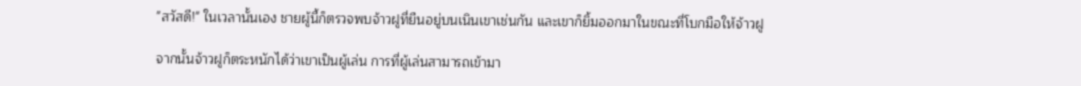"สวัสดี!" ในเวลานั้นเอง ชายผู้นี้ก็ตรวจพบจ้าวฝูที่ยืนอยู่บนเนินเขาเช่นกัน และเขาก็ยิ้มออกมาในขณะที่โบกมือให้จ้าวฝู

จากนั้นจ้าวฝูก็ตระหนักได้ว่าเขาเป็นผู้เล่น การที่ผู้เล่นสามารถเข้ามา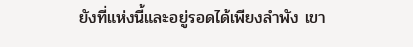ยังที่แห่งนี้และอยู่รอดได้เพียงลำพัง เขา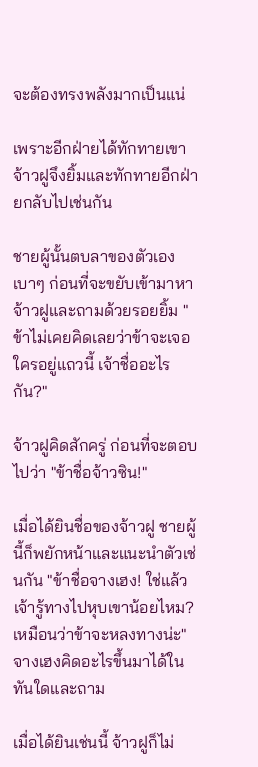จะต้องทรงพลังมากเป็นแน่

เพราะอีกฝ่ายได้ทักทายเขา จ้าวฝูจึงยิ้มและทักทายอีกฝ่ายกลับไปเช่นกัน

ชายผู้นั้นตบลาของตัวเองเบาๆ ก่อนที่จะขยับเข้ามาหาจ้าวฝูและถามด้วยรอยยิ้ม "ข้าไม่เคยคิดเลยว่าข้าจะเจอใครอยู่แถวนี้ เจ้าชื่ออะไรกัน?"

จ้าวฝูคิดสักครู่ ก่อนที่จะตอบไปว่า "ข้าชื่อจ้าวซิน!"

เมื่อได้ยินชื่อของจ้าวฝู ชายผู้นี้ก็พยักหน้าและแนะนำตัวเช่นกัน "ข้าชื่อจางเฮง! ใช่แล้ว เจ้ารู้ทางไปหุบเขาน้อยไหม? เหมือนว่าข้าจะหลงทางน่ะ" จางเฮงคิดอะไรขึ้นมาได้ในทันใดและถาม

เมื่อได้ยินเช่นนี้ จ้าวฝูก็ไม่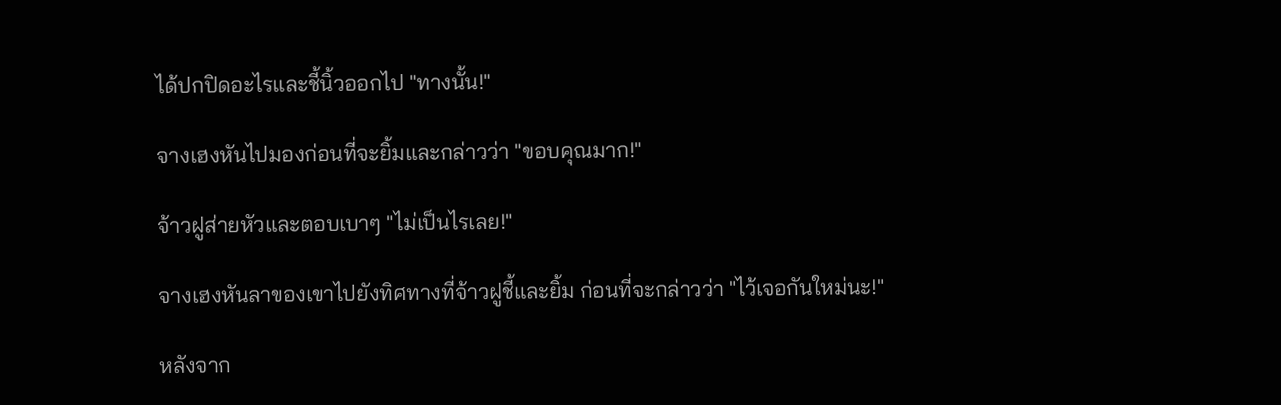ได้ปกปิดอะไรและชี้นิ้วออกไป "ทางนั้น!"

จางเฮงหันไปมองก่อนที่จะยิ้มและกล่าวว่า "ขอบคุณมาก!"

จ้าวฝูส่ายหัวและตอบเบาๆ "ไม่เป็นไรเลย!"

จางเฮงหันลาของเขาไปยังทิศทางที่จ้าวฝูชี้และยิ้ม ก่อนที่จะกล่าวว่า "ไว้เจอกันใหม่นะ!"

หลังจาก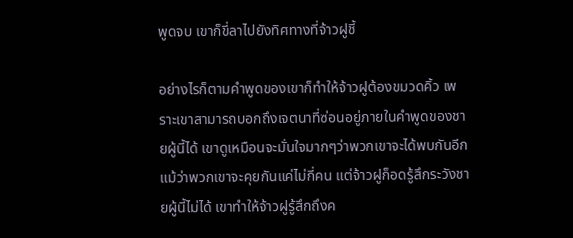พูดจบ เขาก็ขี่ลาไปยังทิศทางที่จ้าวฝูชี้

อย่างไรก็ตามคำพูดของเขาก็ทำให้จ้าวฝูต้องขมวดคิ้ว เพราะเขาสามารถบอกถึงเจตนาที่ซ่อนอยู่ภายในคำพูดของชายผู้นี้ได้ เขาดูเหมือนจะมั่นใจมากๆว่าพวกเขาจะได้พบกันอีก แม้ว่าพวกเขาจะคุยกันแค่ไม่กี่คน แต่จ้าวฝูก็อดรู้สึกระวังชายผู้นี้ไม่ได้ เขาทำให้จ้าวฝูรู้สึกถึงค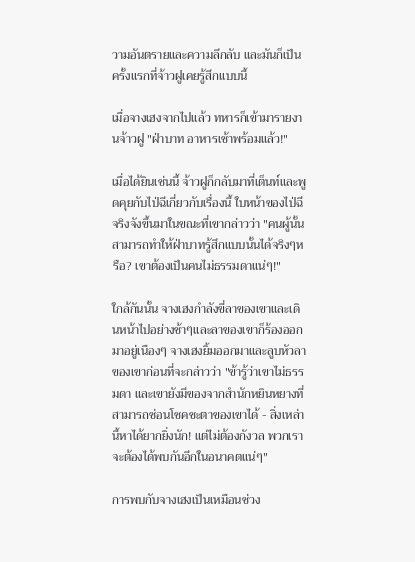วามอันตรายและความลึกลับ และมันก็เป็นครั้งแรกที่จ้าวฝูเคยรู้สึกแบบนี้

เมื่อจางเฮงจากไปแล้ว ทหารก็เข้ามารายงานจ้าวฝู "ฝ่าบาท อาหารเช้าพร้อมแล้ว!"

เมื่อได้ยินเช่นนี้ จ้าวฝูก็กลับมาที่เต็นท์และพูดคุยกับไป่ฉีเกี่ยวกับเรื่องนี้ ใบหน้าของไป่ฉีจริงจังขึ้นมาในขณะที่เขากล่าวว่า "คนผู้นั้นสามารถทำให้ฝ่าบาทรู้สึกแบบนั้นได้จริงๆหรือ? เขาต้องเป็นคนไม่ธรรมดาแน่ๆ!"

ใกล้กันนั้น จางเฮงกำลังขี่ลาของเขาและเดินหน้าไปอย่างช้าๆและลาของเขาก็ร้องออกมาอยู่เนืองๆ จางเฮงยิ้มออกมาและลูบหัวลาของเขาก่อนที่จะกล่าวว่า "ข้ารู้ว่าเขาไม่ธรรมดา และเขายังมีของจากสำนักหยินหยางที่สามารถซ่อนโชคชะตาของเขาได้ - สิ่งเหล่านี้หาได้ยากยิ่งนัก! แต่ไม่ต้องกังวล พวกเราจะต้องได้พบกันอีกในอนาคตแน่ๆ"

การพบกับจางเฮงเป็นเหมือนช่วง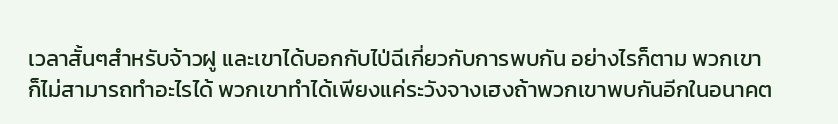เวลาสั้นๆสำหรับจ้าวฝู และเขาได้บอกกับไป่ฉีเกี่ยวกับการพบกัน อย่างไรก็ตาม พวกเขาก็ไม่สามารถทำอะไรได้ พวกเขาทำได้เพียงแค่ระวังจางเฮงถ้าพวกเขาพบกันอีกในอนาคต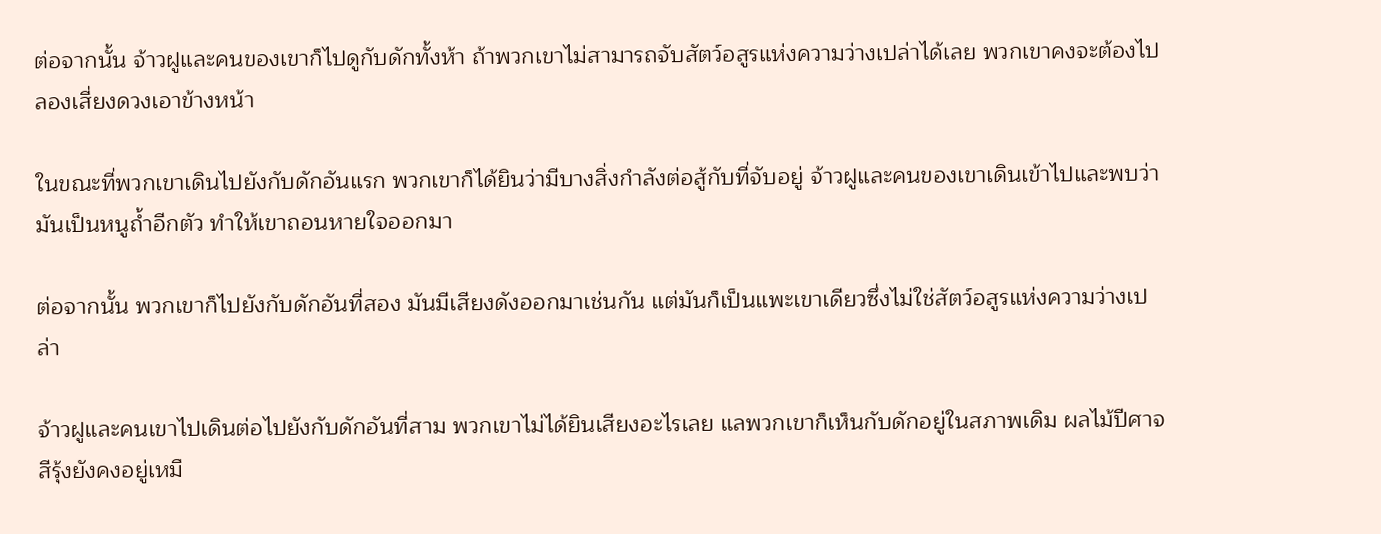ต่อจากนั้น จ้าวฝูและคนของเขาก็ไปดูกับดักทั้งห้า ถ้าพวกเขาไม่สามารถจับสัตว์อสูรแห่งความว่างเปล่าได้เลย พวกเขาคงจะต้องไปลองเสี่ยงดวงเอาข้างหน้า

ในขณะที่พวกเขาเดินไปยังกับดักอันแรก พวกเขาก็ได้ยินว่ามีบางสิ่งกำลังต่อสู้กับที่จับอยู่ จ้าวฝูและคนของเขาเดินเข้าไปและพบว่ามันเป็นหนูถ้ำอีกตัว ทำให้เขาถอนหายใจออกมา

ต่อจากนั้น พวกเขาก็ไปยังกับดักอันที่สอง มันมีเสียงดังออกมาเช่นกัน แต่มันก็เป็นแพะเขาเดียวซึ่งไม่ใช่สัตว์อสูรแห่งความว่างเปล่า

จ้าวฝูและคนเขาไปเดินต่อไปยังกับดักอันที่สาม พวกเขาไม่ได้ยินเสียงอะไรเลย แลพวกเขาก็เห็นกับดักอยู่ในสภาพเดิม ผลไม้ปีศาจสีรุ้งยังคงอยู่เหมื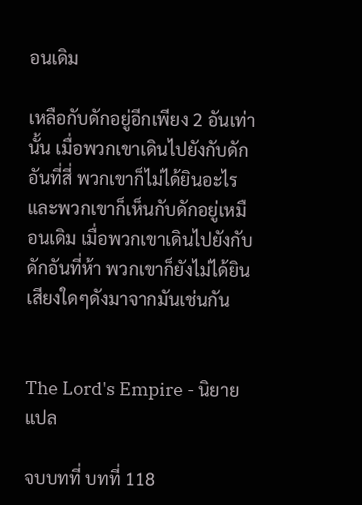อนเดิม

เหลือกับดักอยู่อีกเพียง 2 อันเท่านั้น เมื่อพวกเขาเดินไปยังกับดักอันที่สี่ พวกเขาก็ไม่ได้ยินอะไร และพวกเขาก็เห็นกับดักอยู่เหมือนเดิม เมื่อพวกเขาเดินไปยังกับดักอันที่ห้า พวกเขาก็ยังไม่ได้ยินเสียงใดๆดังมาจากมันเช่นกัน


The Lord's Empire - นิยายแปล

จบบทที่ บทที่ 118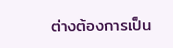ต่างต้องการเป็น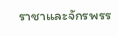ราชาและจักรพรร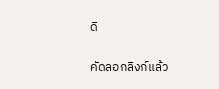ดิ

คัดลอกลิงก์แล้ว